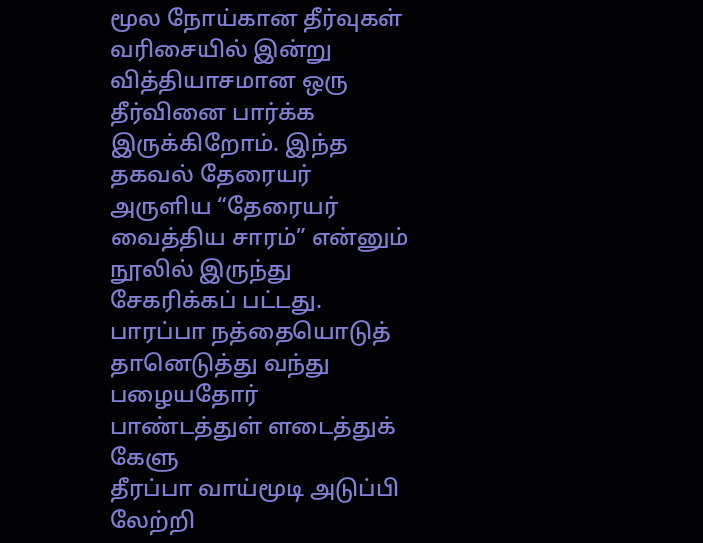மூல நோய்கான தீர்வுகள் வரிசையில் இன்று வித்தியாசமான ஒரு தீர்வினை பார்க்க இருக்கிறோம். இந்த தகவல் தேரையர் அருளிய “தேரையர் வைத்திய சாரம்” என்னும் நூலில் இருந்து சேகரிக்கப் பட்டது.
பாரப்பா நத்தையொடுத் தானெடுத்து வந்து
பழையதோர் பாண்டத்துள் ளடைத்துக் கேளு
தீரப்பா வாய்மூடி அடுப்பி லேற்றி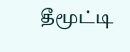தீமூட்டி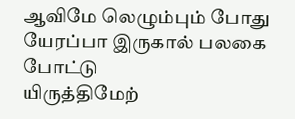ஆவிமே லெழும்பும் போது
யேரப்பா இருகால் பலகை போட்டு
யிருத்திமேற்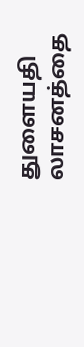துளையதி லாசனத்தை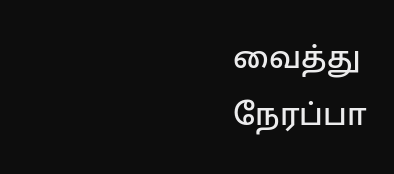வைத்து
நேரப்பா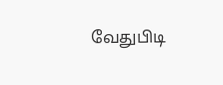வேதுபிடி